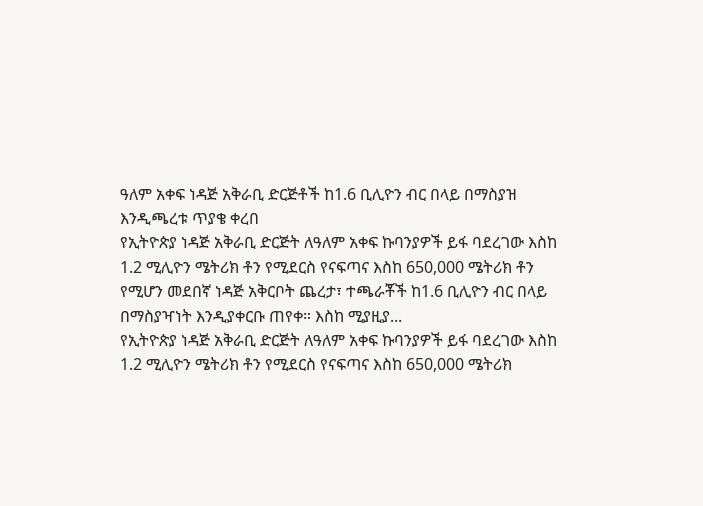ዓለም አቀፍ ነዳጅ አቅራቢ ድርጅቶች ከ1.6 ቢሊዮን ብር በላይ በማስያዝ እንዲጫረቱ ጥያቄ ቀረበ
የኢትዮጵያ ነዳጅ አቅራቢ ድርጅት ለዓለም አቀፍ ኩባንያዎች ይፋ ባደረገው እስከ 1.2 ሚሊዮን ሜትሪክ ቶን የሚደርስ የናፍጣና እስከ 650,000 ሜትሪክ ቶን የሚሆን መደበኛ ነዳጅ አቅርቦት ጨረታ፣ ተጫራቾች ከ1.6 ቢሊዮን ብር በላይ በማስያዣነት እንዲያቀርቡ ጠየቀ። እስከ ሚያዚያ...
የኢትዮጵያ ነዳጅ አቅራቢ ድርጅት ለዓለም አቀፍ ኩባንያዎች ይፋ ባደረገው እስከ 1.2 ሚሊዮን ሜትሪክ ቶን የሚደርስ የናፍጣና እስከ 650,000 ሜትሪክ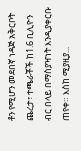ቶን የሚሆን መደበኛ ነዳጅ አቅርቦት ጨረታ፣ ተጫራቾች ከ1.6 ቢሊዮን ብር በላይ በማስያዣነት እንዲያቀርቡ ጠየቀ። እስከ ሚያዚያ...